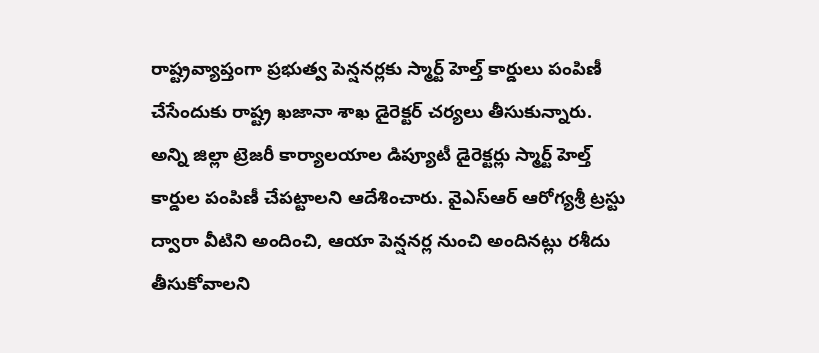రాష్ట్రవ్యాప్తంగా ప్రభుత్వ పెన్షనర్లకు స్మార్ట్ హెల్త్ కార్డులు పంపిణీ చేసేందుకు రాష్ట్ర ఖజానా శాఖ డైరెక్టర్ చర్యలు తీసుకున్నారు. అన్ని జిల్లా ట్రెజరీ కార్యాలయాల డిప్యూటీ డైరెక్టర్లు స్మార్ట్ హెల్త్ కార్డుల పంపిణీ చేపట్టాలని ఆదేశించారు. వైఎస్ఆర్ ఆరోగ్యశ్రీ ట్రస్టు ద్వారా వీటిని అందించి, ఆయా పెన్షనర్ల నుంచి అందినట్లు రశీదు తీసుకోవాలని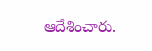ఆదేశించారు.